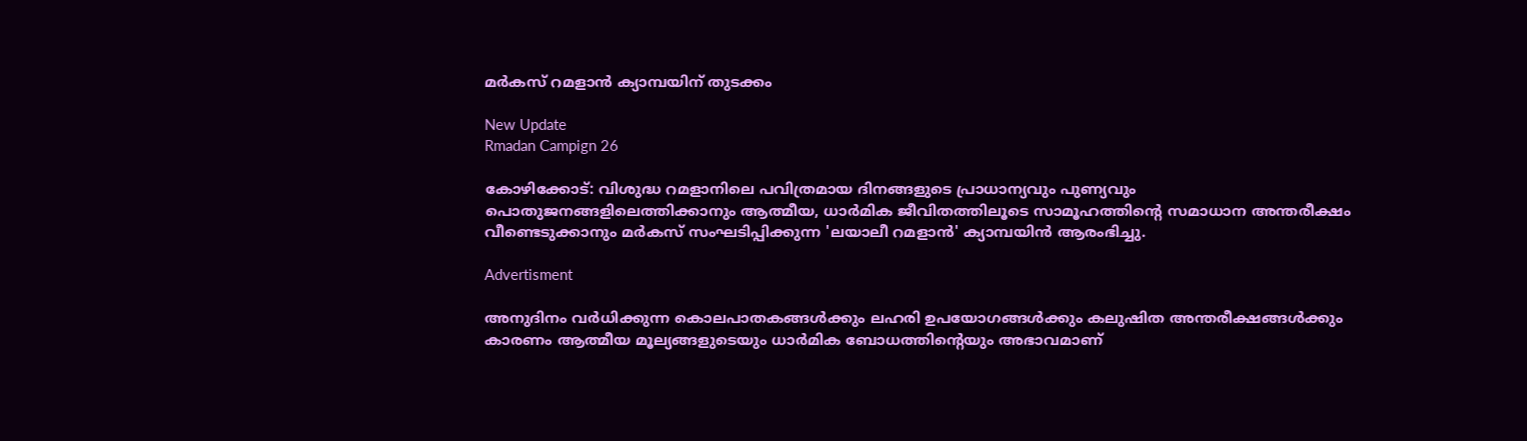മർകസ് റമളാൻ ക്യാമ്പയിന് തുടക്കം

New Update
Rmadan Campign 26

കോഴിക്കോട്: വിശുദ്ധ റമളാനിലെ പവിത്രമായ ദിനങ്ങളുടെ പ്രാധാന്യവും പുണ്യവും പൊതുജനങ്ങളിലെത്തിക്കാനും ആത്മീയ, ധാർമിക ജീവിതത്തിലൂടെ സാമൂഹത്തിന്റെ സമാധാന അന്തരീക്ഷം വീണ്ടെടുക്കാനും മർകസ് സംഘടിപ്പിക്കുന്ന 'ലയാലീ റമളാൻ' ക്യാമ്പയിൻ ആരംഭിച്ചു.

Advertisment

അനുദിനം വർധിക്കുന്ന കൊലപാതകങ്ങൾക്കും ലഹരി ഉപയോഗങ്ങൾക്കും കലുഷിത അന്തരീക്ഷങ്ങൾക്കും കാരണം ആത്മീയ മൂല്യങ്ങളുടെയും ധാർമിക ബോധത്തിന്റെയും അഭാവമാണ്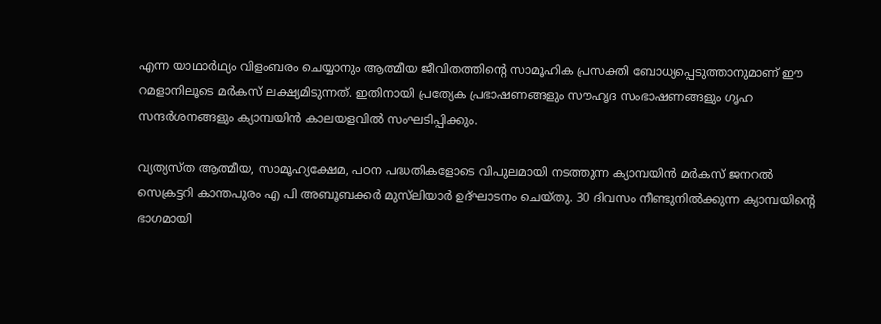എന്ന യാഥാർഥ്യം വിളംബരം ചെയ്യാനും ആത്മീയ ജീവിതത്തിന്റെ സാമൂഹിക പ്രസക്തി ബോധ്യപ്പെടുത്താനുമാണ് ഈ റമളാനിലൂടെ മർകസ് ലക്ഷ്യമിടുന്നത്. ഇതിനായി പ്രത്യേക പ്രഭാഷണങ്ങളും സൗഹൃദ സംഭാഷണങ്ങളും ഗൃഹ സന്ദർശനങ്ങളും ക്യാമ്പയിൻ കാലയളവിൽ സംഘടിപ്പിക്കും.

വ്യത്യസ്ത ആത്മീയ, സാമൂഹ്യക്ഷേമ, പഠന പദ്ധതികളോടെ വിപുലമായി നടത്തുന്ന ക്യാമ്പയിൻ മർകസ് ജനറൽ സെക്രട്ടറി കാന്തപുരം എ പി അബൂബക്കർ മുസ്‌ലിയാർ ഉദ്ഘാടനം ചെയ്തു. 30 ദിവസം നീണ്ടുനിൽക്കുന്ന ക്യാമ്പയിന്റെ ഭാഗമായി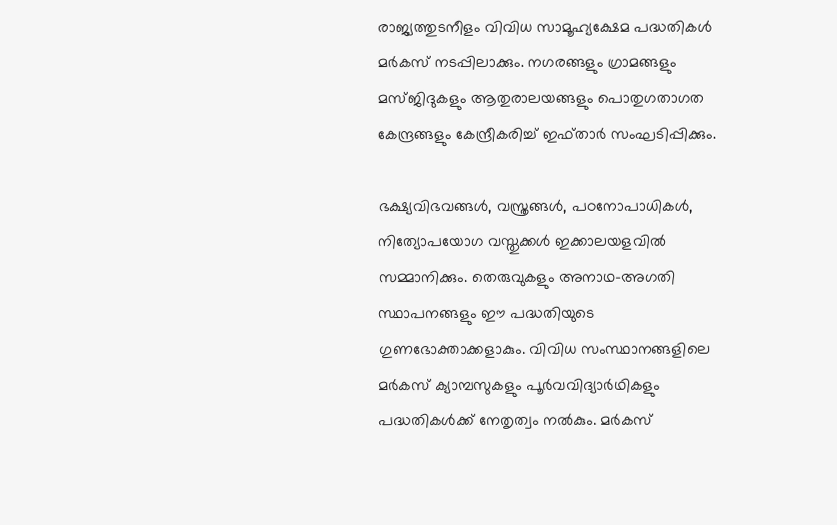രാജ്യത്തുടനീളം വിവിധ സാമൂഹ്യക്ഷേമ പദ്ധതികൾ മർകസ് നടപ്പിലാക്കും. നഗരങ്ങളും ഗ്രാമങ്ങളും മസ്ജിദുകളും ആതുരാലയങ്ങളും പൊതുഗതാഗത കേന്ദ്രങ്ങളും കേന്ദ്രീകരിച്ച് ഇഫ്താർ സംഘടിപ്പിക്കും.

ഭക്ഷ്യവിഭവങ്ങൾ, വസ്ത്രങ്ങൾ, പഠനോപാധികൾ, നിത്യോപയോഗ വസ്തുക്കൾ ഇക്കാലയളവിൽ സമ്മാനിക്കും. തെരുവുകളും അനാഥ-അഗതി സ്ഥാപനങ്ങളും ഈ പദ്ധതിയുടെ ഗുണഭോക്താക്കളാകും. വിവിധ സംസ്ഥാനങ്ങളിലെ മർകസ് ക്യാമ്പസുകളും പൂർവവിദ്യാർഥികളും പദ്ധതികൾക്ക് നേതൃത്വം നൽകും. മർകസ്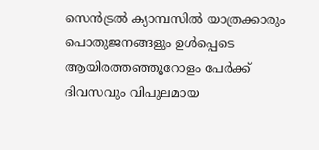സെൻട്രൽ ക്യാമ്പസിൽ യാത്രക്കാരും പൊതുജനങ്ങളും ഉൾപ്പെടെ ആയിരത്തഞ്ഞൂറോളം പേർക്ക് ദിവസവും വിപുലമായ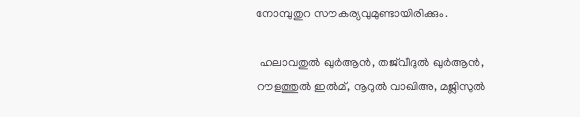നോമ്പുതുറ സൗകര്യവുമുണ്ടായിരിക്കും.

 ഹലാവതുൽ ഖുർആൻ, തജ്‌വീദുൽ ഖുർആൻ, റൗളത്തുൽ ഇൽമ്, നൂറുൽ വാഖിഅ, മജ്ലിസുൽ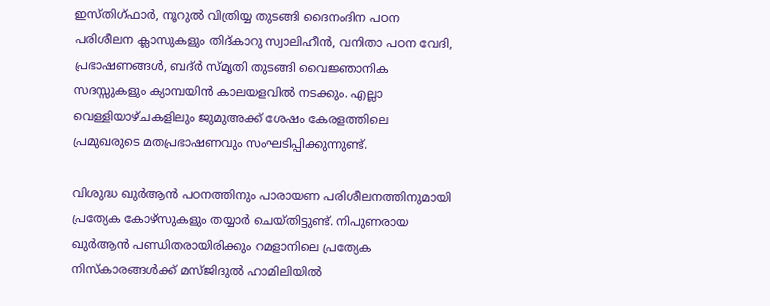ഇസ്തിഗ്ഫാർ, നൂറുൽ വിത്രിയ്യ തുടങ്ങി ദൈനംദിന പഠന പരിശീലന ക്ലാസുകളും തിദ്കാറു സ്വാലിഹീൻ, വനിതാ പഠന വേദി, പ്രഭാഷണങ്ങൾ, ബദ്ർ സ്‌മൃതി തുടങ്ങി വൈജ്ഞാനിക സദസ്സുകളും ക്യാമ്പയിൻ കാലയളവിൽ നടക്കും. എല്ലാ വെള്ളിയാഴ്ചകളിലും ജുമുഅക്ക് ശേഷം കേരളത്തിലെ പ്രമുഖരുടെ മതപ്രഭാഷണവും സംഘടിപ്പിക്കുന്നുണ്ട്.

വിശുദ്ധ ഖുർആൻ പഠനത്തിനും പാരായണ പരിശീലനത്തിനുമായി പ്രത്യേക കോഴ്‌സുകളും തയ്യാർ ചെയ്തിട്ടുണ്ട്. നിപുണരായ ഖുർആൻ പണ്ഡിതരായിരിക്കും റമളാനിലെ പ്രത്യേക നിസ്കാരങ്ങൾക്ക് മസ്ജിദുൽ ഹാമിലിയിൽ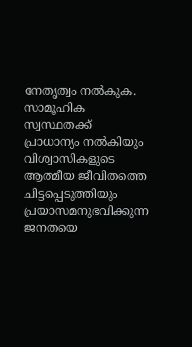നേതൃത്വം നൽകുക. സാമൂഹിക സ്വസ്ഥതക്ക് പ്രാധാന്യം നൽകിയും വിശ്വാസികളുടെ ആത്മീയ ജീവിതത്തെ ചിട്ടപ്പെടുത്തിയും പ്രയാസമനുഭവിക്കുന്ന ജനതയെ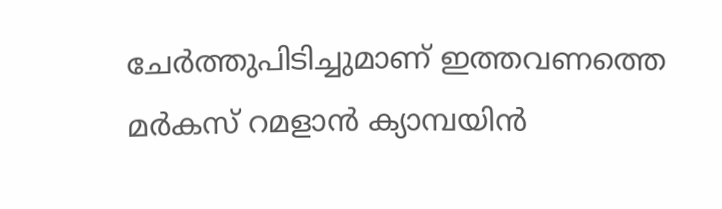ചേർത്തുപിടിച്ചുമാണ് ഇത്തവണത്തെ മർകസ് റമളാൻ ക്യാമ്പയിൻ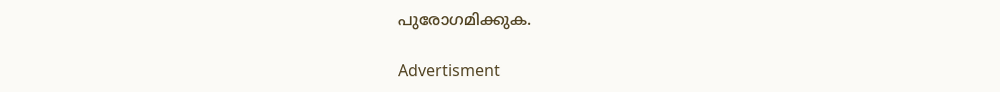പുരോഗമിക്കുക.

Advertisment